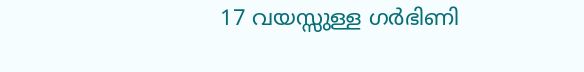17 വയസ്സുള്ള ഗർഭിണി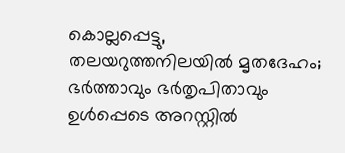കൊല്ലപ്പെട്ടു, തലയറുത്തനിലയിൽ മൃതദേഹം; ഭർത്താവും ഭർതൃപിതാവും ഉൾപ്പെടെ അറസ്റ്റിൽ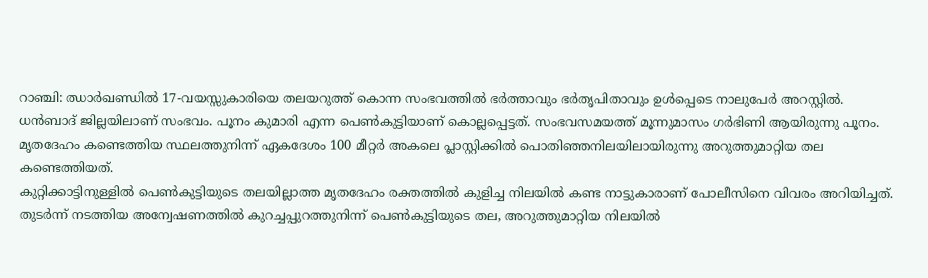റാഞ്ചി: ഝാർഖണ്ഡിൽ 17-വയസ്സുകാരിയെ തലയറുത്ത് കൊന്ന സംഭവത്തിൽ ഭർത്താവും ഭർതൃപിതാവും ഉൾപ്പെടെ നാലുപേർ അറസ്റ്റിൽ. ധൻബാദ് ജില്ലയിലാണ് സംഭവം. പൂനം കുമാരി എന്ന പെൺകുട്ടിയാണ് കൊല്ലപ്പെട്ടത്. സംഭവസമയത്ത് മൂന്നുമാസം ഗർഭിണി ആയിരുന്നു പൂനം. മൃതദേഹം കണ്ടെത്തിയ സ്ഥലത്തുനിന്ന് ഏകദേശം 100 മീറ്റർ അകലെ പ്ലാസ്റ്റിക്കിൽ പൊതിഞ്ഞനിലയിലായിരുന്നു അറുത്തുമാറ്റിയ തല കണ്ടെത്തിയത്.
കുറ്റിക്കാട്ടിനുള്ളിൽ പെൺകുട്ടിയുടെ തലയില്ലാത്ത മൃതദേഹം രക്തത്തിൽ കുളിച്ച നിലയിൽ കണ്ട നാട്ടുകാരാണ് പോലീസിനെ വിവരം അറിയിച്ചത്. തുടർന്ന് നടത്തിയ അന്വേഷണത്തിൽ കുറച്ചപ്പുറത്തുനിന്ന് പെൺകുട്ടിയുടെ തല, അറുത്തുമാറ്റിയ നിലയിൽ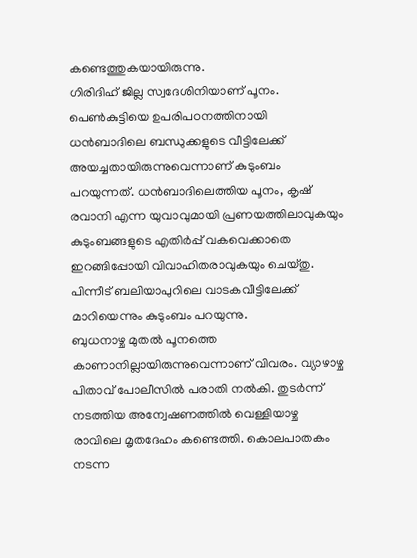കണ്ടെത്തുകയായിരുന്നു.
ഗിരിദിഹ് ജില്ല സ്വദേശിനിയാണ് പൂനം. പെൺകുട്ടിയെ ഉപരിപഠനത്തിനായി ധൻബാദിലെ ബന്ധുക്കളുടെ വീട്ടിലേക്ക് അയച്ചതായിരുന്നുവെന്നാണ് കുടുംബം പറയുന്നത്. ധൻബാദിലെത്തിയ പൂനം, കൃഷ് രവാനി എന്ന യുവാവുമായി പ്രണയത്തിലാവുകയും കുടുംബങ്ങളുടെ എതിർപ്പ് വകവെക്കാതെ ഇറങ്ങിപ്പോയി വിവാഹിതരാവുകയും ചെയ്തു. പിന്നീട് ബലിയാപുറിലെ വാടകവീട്ടിലേക്ക് മാറിയെന്നും കുടുംബം പറയുന്നു.
ബുധനാഴ്ച മുതൽ പൂനത്തെ കാണാനില്ലായിരുന്നുവെന്നാണ് വിവരം. വ്യാഴാഴ്ച പിതാവ് പോലീസിൽ പരാതി നൽകി. തുടർന്ന് നടത്തിയ അന്വേഷണത്തിൽ വെള്ളിയാഴ്ച രാവിലെ മൃതദേഹം കണ്ടെത്തി. കൊലപാതകം നടന്ന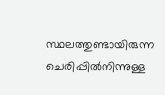സ്ഥലത്തുണ്ടായിരുന്ന ചെരിപ്പിൽനിന്നുള്ള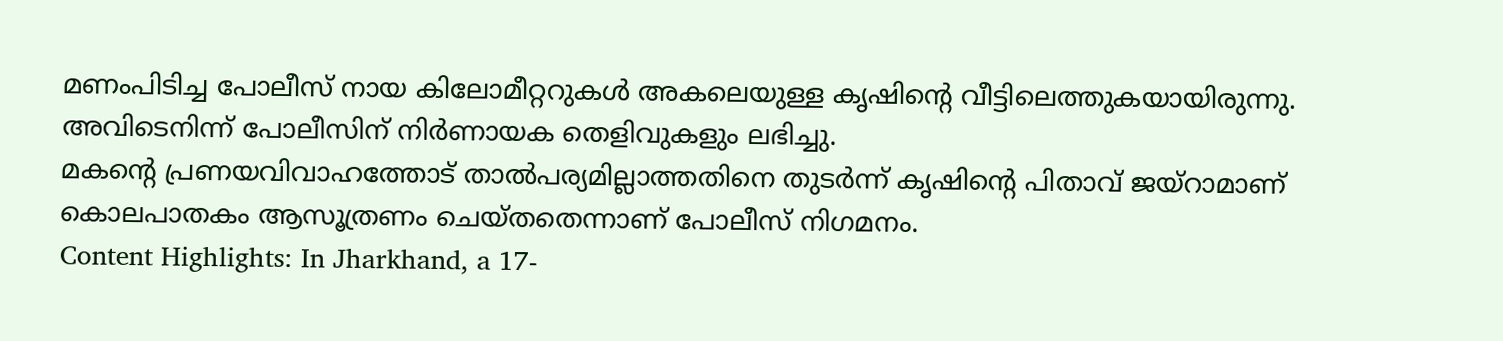മണംപിടിച്ച പോലീസ് നായ കിലോമീറ്ററുകൾ അകലെയുള്ള കൃഷിന്റെ വീട്ടിലെത്തുകയായിരുന്നു. അവിടെനിന്ന് പോലീസിന് നിർണായക തെളിവുകളും ലഭിച്ചു.
മകന്റെ പ്രണയവിവാഹത്തോട് താൽപര്യമില്ലാത്തതിനെ തുടർന്ന് കൃഷിന്റെ പിതാവ് ജയ്റാമാണ് കൊലപാതകം ആസൂത്രണം ചെയ്തതെന്നാണ് പോലീസ് നിഗമനം.
Content Highlights: In Jharkhand, a 17-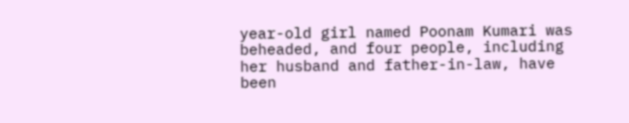year-old girl named Poonam Kumari was beheaded, and four people, including her husband and father-in-law, have been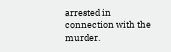arrested in connection with the murder.